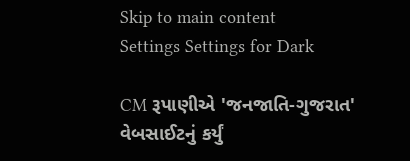Skip to main content
Settings Settings for Dark

CM રૂપાણીએ 'જનજાતિ-ગુજરાત' વેબસાઈટનું કર્યું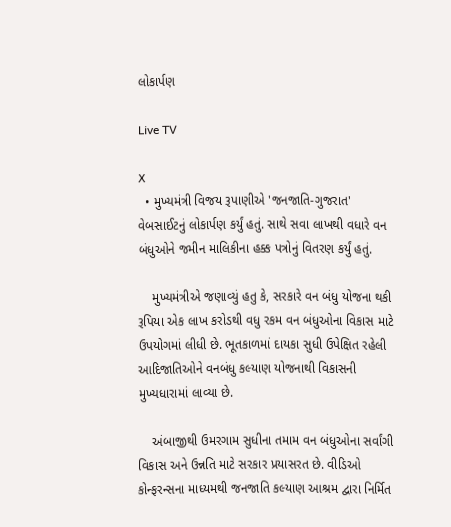લોકાર્પણ

Live TV

X
  • મુખ્યમંત્રી વિજય રૂપાણીએ 'જનજાતિ-ગુજરાત' વેબસાઈટનું લોકાર્પણ કર્યું હતું. સાથે સવા લાખથી વધારે વન બંધુઓને જમીન માલિકીના હક્ક પત્રોનું વિતરણ કર્યું હતું.

    મુખ્યમંત્રીએ જણાવ્યું હતુ કે, સરકારે વન બંધુ યોજના થકી રૂપિયા એક લાખ કરોડથી વધુ રકમ વન બંધુઓના વિકાસ માટે ઉપયોગમાં લીધી છે. ભૂતકાળમાં દાયકા સુધી ઉપેક્ષિત રહેલી આદિજાતિઓને વનબંધુ કલ્યાણ યોજનાથી વિકાસની મુખ્યધારામાં લાવ્યા છે.

    અંબાજીથી ઉમરગામ સુધીના તમામ વન બંધુઓના સર્વાંગી વિકાસ અને ઉન્નતિ માટે સરકાર પ્રયાસરત છે. વીડિઓ કોન્ફરન્સના માધ્યમથી જનજાતિ કલ્યાણ આશ્રમ દ્વારા નિર્મિત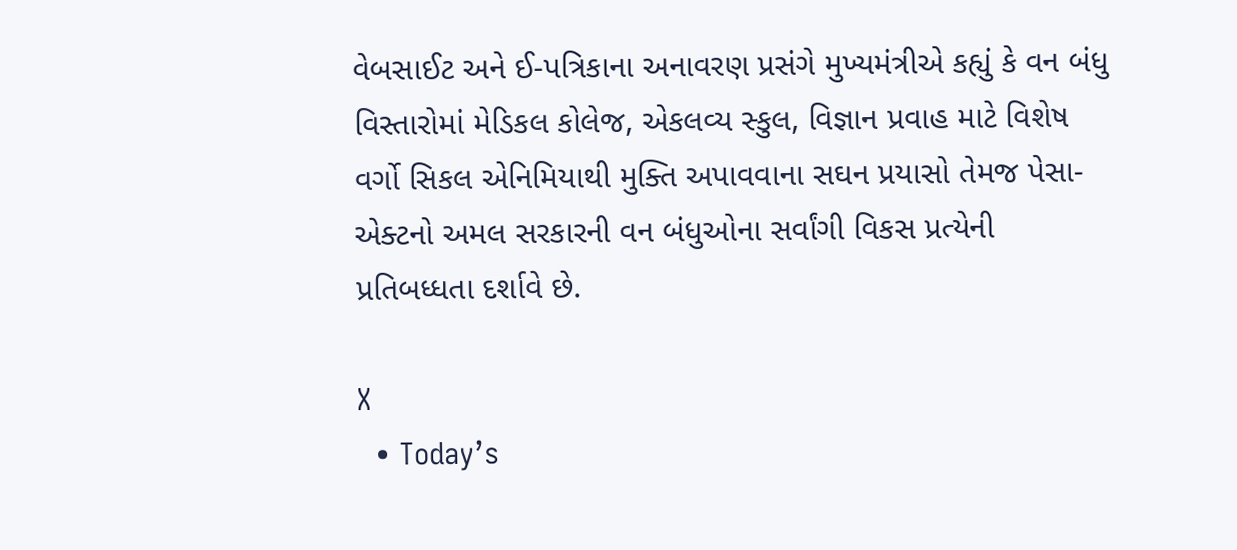વેબસાઈટ અને ઈ-પત્રિકાના અનાવરણ પ્રસંગે મુખ્યમંત્રીએ કહ્યું કે વન બંધુ વિસ્તારોમાં મેડિકલ કોલેજ, એકલવ્ય સ્કુલ, વિજ્ઞાન પ્રવાહ માટે વિશેષ વર્ગો સિકલ એનિમિયાથી મુક્તિ અપાવવાના સઘન પ્રયાસો તેમજ પેસા-એક્ટનો અમલ સરકારની વન બંધુઓના સર્વાંગી વિકસ પ્રત્યેની પ્રતિબધ્ધતા દર્શાવે છે.

X
  • Today’s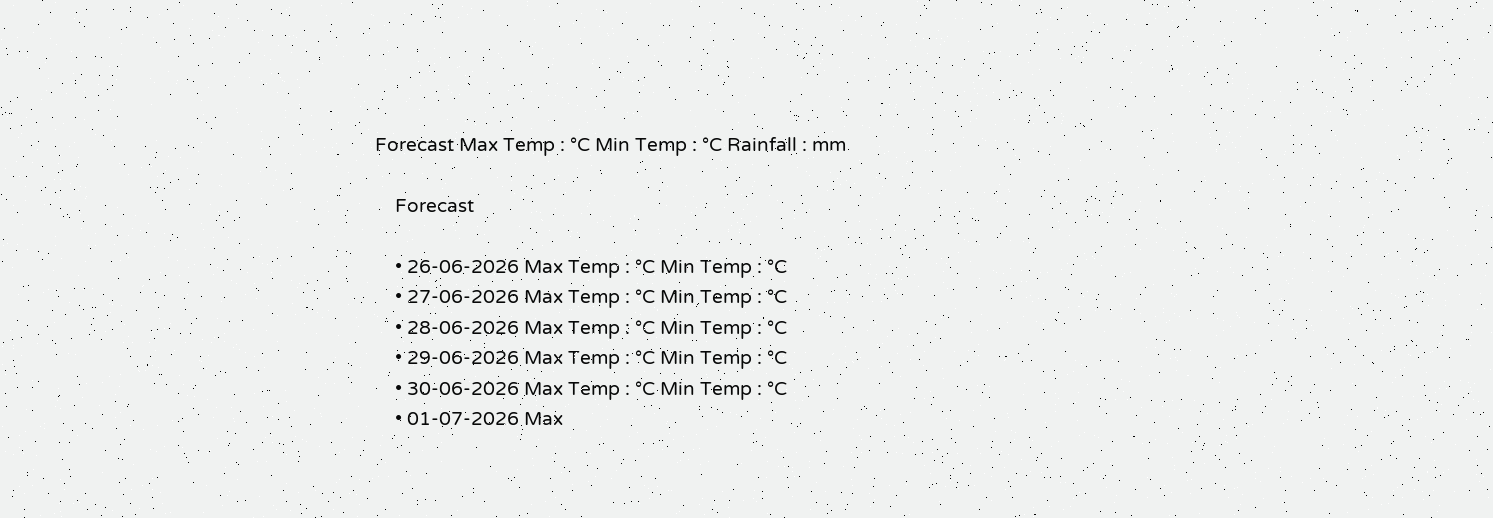Forecast Max Temp : °C Min Temp : °C Rainfall : mm

    Forecast

    • 26-06-2026 Max Temp : °C Min Temp : °C
    • 27-06-2026 Max Temp : °C Min Temp : °C
    • 28-06-2026 Max Temp : °C Min Temp : °C
    • 29-06-2026 Max Temp : °C Min Temp : °C
    • 30-06-2026 Max Temp : °C Min Temp : °C
    • 01-07-2026 Max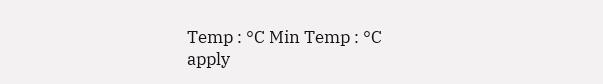Temp : °C Min Temp : °C
apply